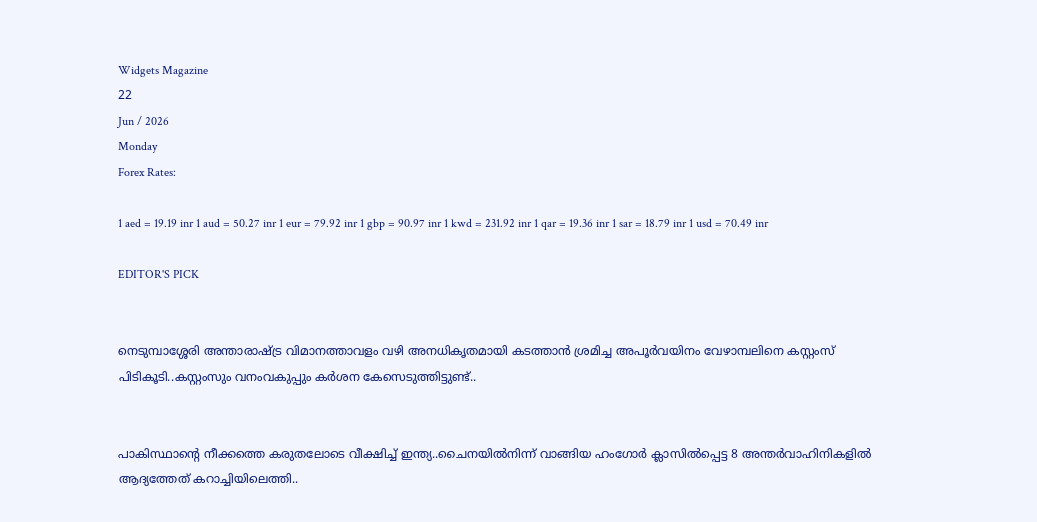Widgets Magazine
22
Jun / 2026
Monday
Forex Rates:

1 aed = 19.19 inr 1 aud = 50.27 inr 1 eur = 79.92 inr 1 gbp = 90.97 inr 1 kwd = 231.92 inr 1 qar = 19.36 inr 1 sar = 18.79 inr 1 usd = 70.49 inr

EDITOR'S PICK


നെടുമ്പാശ്ശേരി അന്താരാഷ്ട്ര വിമാനത്താവളം വഴി അനധികൃതമായി കടത്താൻ ശ്രമിച്ച അപൂർവയിനം വേഴാമ്പലിനെ കസ്റ്റംസ് പിടികൂടി..കസ്റ്റംസും വനംവകുപ്പും കർശന കേസെടുത്തിട്ടുണ്ട്..


പാകിസ്ഥാന്റെ നീക്കത്തെ കരുതലോടെ വീക്ഷിച്ച് ഇന്ത്യ..ചൈനയിൽനിന്ന് വാങ്ങിയ ഹംഗോർ ക്ലാസിൽപ്പെട്ട 8 അന്തർവാഹിനികളിൽ ആദ്യത്തേത് കറാച്ചിയിലെത്തി..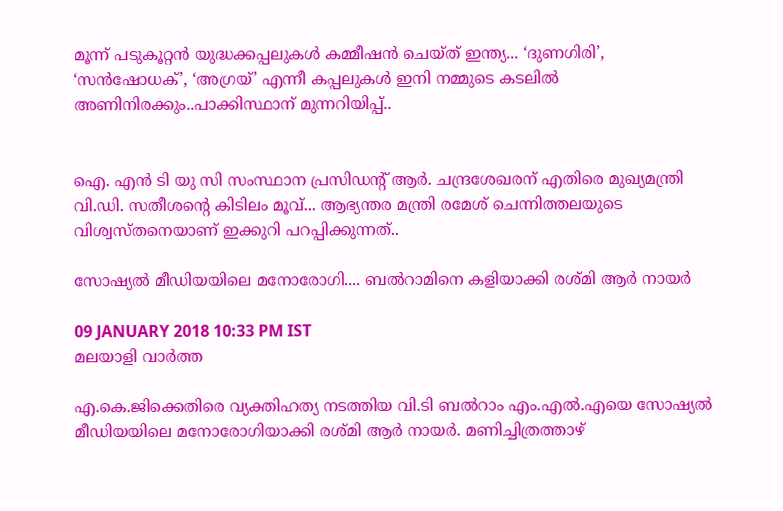മൂന്ന് പടുകൂറ്റൻ യുദ്ധക്കപ്പലുകൾ കമ്മീഷൻ ചെയ്ത് ഇന്ത്യ... ‘ദുണഗിരി’, ‘സൻഷോധക്’, ‘അഗ്രയ്’ എന്നീ കപ്പലുകൾ ഇനി നമ്മുടെ കടലിൽ അണിനിരക്കും..പാക്കിസ്ഥാന് മുന്നറിയിപ്പ്..


ഐ. എൻ ടി യു സി സംസ്ഥാന പ്രസിഡന്റ് ആർ. ചന്ദ്രശേഖരന് എതിരെ മുഖ്യമന്ത്രി വി.ഡി. സതീശന്റെ കിടിലം മൂവ്... ആഭ്യന്തര മന്ത്രി രമേശ് ചെന്നിത്തലയുടെ വിശ്വസ്തനെയാണ് ഇക്കുറി പറപ്പിക്കുന്നത്..

സോഷ്യല്‍ മീഡിയയിലെ മനോരോഗി.... ബല്‍റാമിനെ കളിയാക്കി രശ്മി ആര്‍ നായര്‍

09 JANUARY 2018 10:33 PM IST
മലയാളി വാര്‍ത്ത

എ.കെ.ജിക്കെതിരെ വ്യക്തിഹത്യ നടത്തിയ വി.ടി ബല്‍റാം എം.എല്‍.എയെ സോഷ്യല്‍ മീഡിയയിലെ മനോരോഗിയാക്കി രശ്മി ആര്‍ നായര്‍. മണിച്ചിത്രത്താഴ്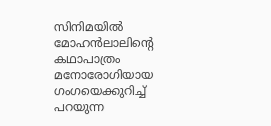സിനിമയില്‍ മോഹന്‍ലാലിന്റെ കഥാപാത്രം മനോരോഗിയായ ഗംഗയെക്കുറിച്ച് പറയുന്ന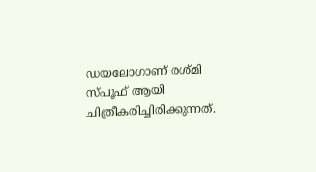ഡയലോഗാണ് രശ്മി സ്പൂഫ് ആയി ചിത്രീകരിച്ചിരിക്കുന്നത്.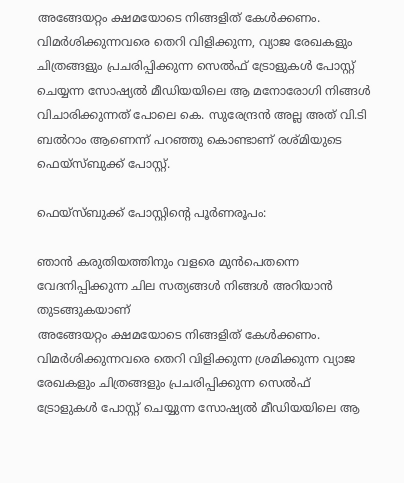അങ്ങേയറ്റം ക്ഷമയോടെ നിങ്ങളിത് കേള്‍ക്കണം. വിമര്‍ശിക്കുന്നവരെ തെറി വിളിക്കുന്ന, വ്യാജ രേഖകളും ചിത്രങ്ങളും പ്രചരിപ്പിക്കുന്ന സെല്‍ഫ് ട്രോളുകള്‍ പോസ്റ്റ് ചെയ്യന്ന സോഷ്യല്‍ മീഡിയയിലെ ആ മനോരോഗി നിങ്ങള്‍ വിചാരിക്കുന്നത് പോലെ കെ. സുരേന്ദ്രന്‍ അല്ല അത് വി.ടി ബല്‍റാം ആണെന്ന് പറഞ്ഞു കൊണ്ടാണ് രശ്മിയുടെ ഫെയ്‌സ്ബുക്ക് പോസ്റ്റ്.

ഫെയ്‌സ്ബുക്ക് പോസ്റ്റിന്റെ പൂര്‍ണരൂപം:

ഞാന്‍ കരുതിയത്തിനും വളരെ മുന്‍പെതന്നെ വേദനിപ്പിക്കുന്ന ചില സത്യങ്ങള്‍ നിങ്ങള്‍ അറിയാന്‍ തുടങ്ങുകയാണ്
അങ്ങേയറ്റം ക്ഷമയോടെ നിങ്ങളിത് കേള്‍ക്കണം.
വിമര്‍ശിക്കുന്നവരെ തെറി വിളിക്കുന്ന ശ്രമിക്കുന്ന വ്യാജ രേഖകളും ചിത്രങ്ങളും പ്രചരിപ്പിക്കുന്ന സെല്‍ഫ് ട്രോളുകള്‍ പോസ്റ്റ് ചെയ്യുന്ന സോഷ്യല്‍ മീഡിയയിലെ ആ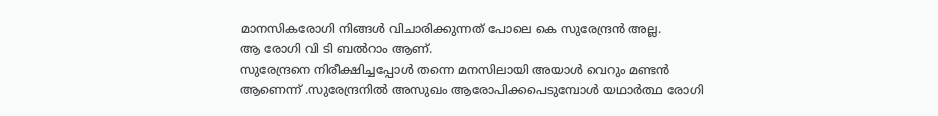മാനസികരോഗി നിങ്ങള്‍ വിചാരിക്കുന്നത് പോലെ കെ സുരേന്ദ്രന്‍ അല്ല.
ആ രോഗി വി ടി ബല്‍റാം ആണ്.
സുരേന്ദ്രനെ നിരീക്ഷിച്ചപ്പോള്‍ തന്നെ മനസിലായി അയാള്‍ വെറും മണ്ടന്‍ ആണെന്ന് .സുരേന്ദ്രനില്‍ അസുഖം ആരോപിക്കപെടുമ്പോള്‍ യഥാര്‍ത്ഥ രോഗി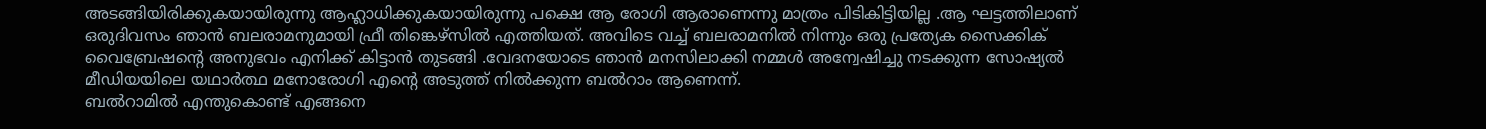അടങ്ങിയിരിക്കുകയായിരുന്നു ആഹ്ലാധിക്കുകയായിരുന്നു പക്ഷെ ആ രോഗി ആരാണെന്നു മാത്രം പിടികിട്ടിയില്ല .ആ ഘട്ടത്തിലാണ് ഒരുദിവസം ഞാന്‍ ബലരാമനുമായി ഫ്രീ തിങ്കെഴ്‌സില്‍ എത്തിയത്. അവിടെ വച്ച് ബലരാമനില്‍ നിന്നും ഒരു പ്രത്യേക സൈക്കിക് വൈബ്രേഷന്റെ അനുഭവം എനിക്ക് കിട്ടാന്‍ തുടങ്ങി .വേദനയോടെ ഞാന്‍ മനസിലാക്കി നമ്മള്‍ അന്വേഷിച്ചു നടക്കുന്ന സോഷ്യല്‍ മീഡിയയിലെ യഥാര്‍ത്ഥ മനോരോഗി എന്റെ അടുത്ത് നില്‍ക്കുന്ന ബല്‍റാം ആണെന്ന്.
ബല്‍റാമില്‍ എന്തുകൊണ്ട് എങ്ങനെ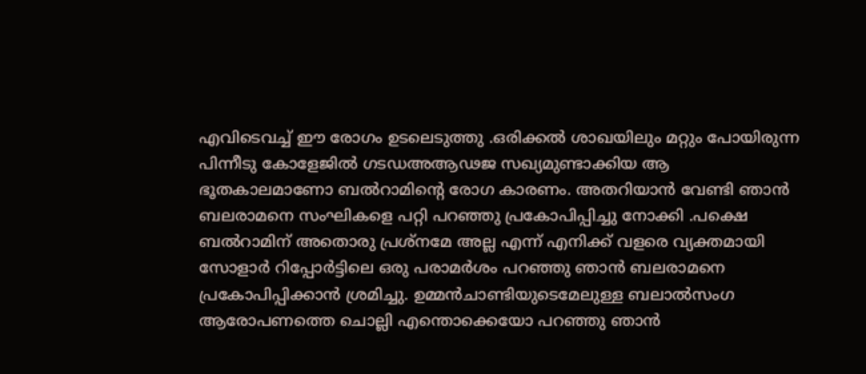എവിടെവച്ച് ഈ രോഗം ഉടലെടുത്തു .ഒരിക്കല്‍ ശാഖയിലും മറ്റും പോയിരുന്ന പിന്നീടു കോളേജില്‍ ഗടഡഅആഢജ സഖ്യമുണ്ടാക്കിയ ആ ഭൂതകാലമാണോ ബല്‍റാമിന്റെ രോഗ കാരണം. അതറിയാന്‍ വേണ്ടി ഞാന്‍ ബലരാമനെ സംഘികളെ പറ്റി പറഞ്ഞു പ്രകോപിപ്പിച്ചു നോക്കി .പക്ഷെ ബല്‍റാമിന് അതൊരു പ്രശ്‌നമേ അല്ല എന്ന് എനിക്ക് വളരെ വ്യക്തമായി സോളാര്‍ റിപ്പോര്‍ട്ടിലെ ഒരു പരാമര്‍ശം പറഞ്ഞു ഞാന്‍ ബലരാമനെ പ്രകോപിപ്പിക്കാന്‍ ശ്രമിച്ചു. ഉമ്മന്‍ചാണ്ടിയുടെമേലുള്ള ബലാല്‍സംഗ ആരോപണത്തെ ചൊല്ലി എന്തൊക്കെയോ പറഞ്ഞു ഞാന്‍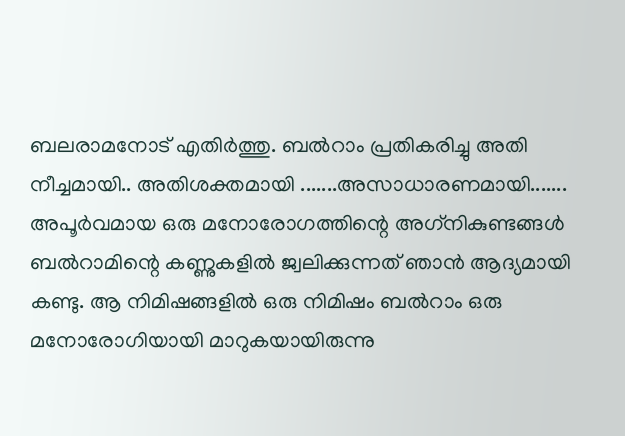ബലരാമനോട് എതിര്‍ത്തു. ബല്‍റാം പ്രതികരിച്ചു അതി നീച്ചമായി.. അതിശക്തമായി .......അസാധാരണമായി....... അപൂര്‍വമായ ഒരു മനോരോഗത്തിന്റെ അഗ്‌നികുണ്ടങ്ങള്‍ ബല്‍റാമിന്റെ കണ്ണുകളില്‍ ജ്വലിക്കുന്നത് ഞാന്‍ ആദ്യമായി കണ്ടു. ആ നിമിഷങ്ങളില്‍ ഒരു നിമിഷം ബല്‍റാം ഒരു മനോരോഗിയായി മാറുകയായിരുന്നു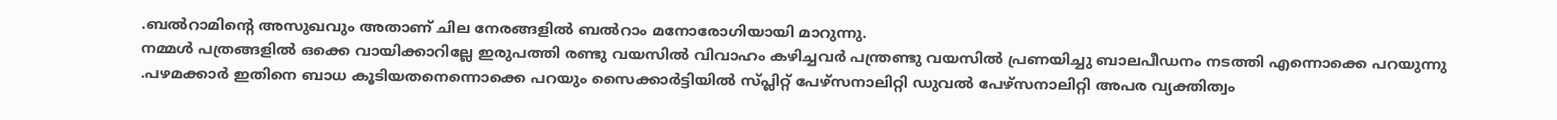.ബല്‍റാമിന്റെ അസുഖവും അതാണ് ചില നേരങ്ങളില്‍ ബല്‍റാം മനോരോഗിയായി മാറുന്നു.
നമ്മള്‍ പത്രങ്ങളില്‍ ഒക്കെ വായിക്കാറില്ലേ ഇരുപത്തി രണ്ടു വയസില്‍ വിവാഹം കഴിച്ചവര്‍ പന്ത്രണ്ടു വയസില്‍ പ്രണയിച്ചു ബാലപീഡനം നടത്തി എന്നൊക്കെ പറയുന്നു .പഴമക്കാര്‍ ഇതിനെ ബാധ കൂടിയതനെന്നൊക്കെ പറയും സൈക്കാര്‍ട്ടിയില്‍ സ്പ്ലിറ്റ് പേഴ്‌സനാലിറ്റി ഡുവല്‍ പേഴ്‌സനാലിറ്റി അപര വ്യക്തിത്വം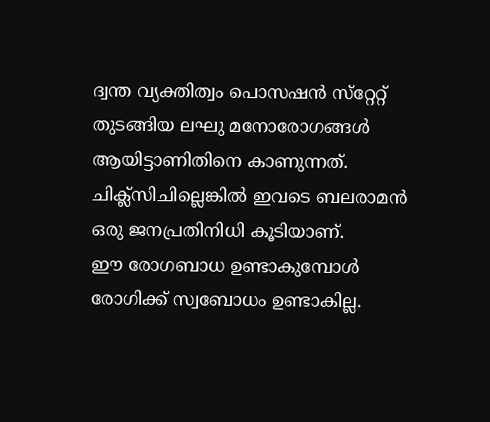ദ്വന്ത വ്യക്തിത്വം പൊസഷന്‍ സ്‌റ്റേറ്റ് തുടങ്ങിയ ലഘു മനോരോഗങ്ങള്‍ ആയിട്ടാണിതിനെ കാണുന്നത്. ചിക്ല്‌സിചില്ലെങ്കില്‍ ഇവടെ ബലരാമന്‍ ഒരു ജനപ്രതിനിധി കൂടിയാണ്.
ഈ രോഗബാധ ഉണ്ടാകുമ്പോള്‍ രോഗിക്ക് സ്വബോധം ഉണ്ടാകില്ല.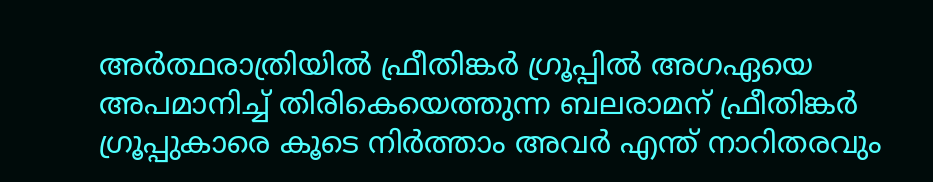അര്‍ത്ഥരാത്രിയില്‍ ഫ്രീതിങ്കര്‍ ഗ്രൂപ്പില്‍ അഗഏയെ അപമാനിച്ച് തിരികെയെത്തുന്ന ബലരാമന് ഫ്രീതിങ്കര്‍ ഗ്രൂപ്പുകാരെ കൂടെ നിര്‍ത്താം അവര്‍ എന്ത് നാറിതരവും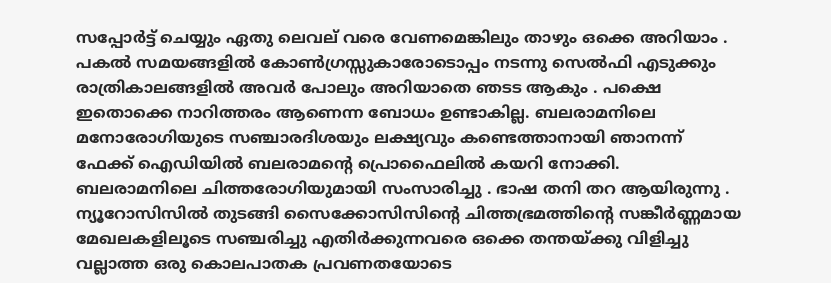സപ്പോര്‍ട്ട് ചെയ്യും ഏതു ലെവല് വരെ വേണമെങ്കിലും താഴും ഒക്കെ അറിയാം . പകല്‍ സമയങ്ങളില്‍ കോണ്‍ഗ്രസ്സുകാരോടൊപ്പം നടന്നു സെല്‍ഫി എടുക്കും രാത്രികാലങ്ങളില്‍ അവര്‍ പോലും അറിയാതെ ഞടട ആകും . പക്ഷെ ഇതൊക്കെ നാറിത്തരം ആണെന്ന ബോധം ഉണ്ടാകില്ല. ബലരാമനിലെ മനോരോഗിയുടെ സഞ്ചാരദിശയും ലക്ഷ്യവും കണ്ടെത്താനായി ഞാനന്ന് ഫേക്ക് ഐഡിയില്‍ ബലരാമന്റെ പ്രൊഫൈലില്‍ കയറി നോക്കി. ബലരാമനിലെ ചിത്തരോഗിയുമായി സംസാരിച്ചു . ഭാഷ തനി തറ ആയിരുന്നു . ന്യൂറോസിസില്‍ തുടങ്ങി സൈക്കോസിസിന്റെ ചിത്തഭ്രമത്തിന്റെ സങ്കീര്‍ണ്ണമായ മേഖലകളിലൂടെ സഞ്ചരിച്ചു എതിര്‍ക്കുന്നവരെ ഒക്കെ തന്തയ്ക്കു വിളിച്ചു വല്ലാത്ത ഒരു കൊലപാതക പ്രവണതയോടെ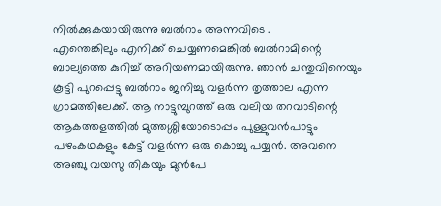നില്‍ക്കുകയായിരുന്നു ബല്‍റാം അന്നവിടെ .
എന്തെങ്കിലും എനിക്ക് ചെയ്യണമെങ്കില്‍ ബല്‍റാമിന്റെ ബാല്യത്തെ കുറിച്ച് അറിയണമായിരുന്നു. ഞാന്‍ ചന്തുവിനെയും കൂട്ടി പുറപ്പെട്ടു ബല്‍റാം ജനിച്ചു വളര്‍ന്ന തൃത്താല എന്ന ഗ്രാമത്തിലേക്ക്. ആ നാട്ടുമ്പുറത്ത് ഒരു വലിയ തറവാടിന്റെ ആകത്തളത്തില്‍ മുത്തശ്ശിയോടൊപ്പം പുള്ളുവന്‍പാട്ടും പഴംകഥകളും കേട്ട് വളര്‍ന്ന ഒരു കൊച്ചു പയ്യന്‍. അവനെ അഞ്ചു വയസു തികയും മുന്‍പേ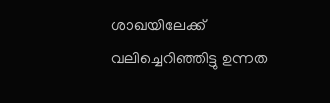ശാഖയിലേക്ക് വലിച്ചെറിഞ്ഞിട്ടു ഉന്നത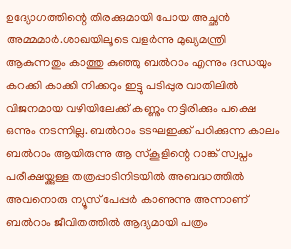ഉദ്യോഗത്തിന്റെ തിരക്കുമായി പോയ അച്ഛന്‍ അമ്മമാര്‍.ശാഖയിലൂടെ വളര്‍ന്നു മുഖ്യമന്ത്രി ആകുന്നതും കാത്തു കുഞ്ഞു ബല്‍റാം എന്നും ദന്ധയും കറക്കി കാക്കി നിക്കറും ഇട്ടു പടിപ്പുര വാതിലില്‍ വിജനമായ വഴിയിലേക്ക് കണ്ണും നട്ടിരിക്കും പക്ഷെ ഒന്നും നടന്നില്ല. ബല്‍റാം ടടഘഇക്ക് പഠിക്കുന്ന കാലം ബല്‍റാം ആയിരുന്നു ആ സ്‌കൂളിന്റെ റാങ്ക് സ്വപ്നം പരീക്ഷയ്ക്കുള്ള തത്രപ്പാടിനിടയില്‍ അബദ്ധത്തില്‍ അവനൊരു ന്യൂസ് പേപ്പര്‍ കാണുന്നു അന്നാണ് ബല്‍റാം ജീവിതത്തില്‍ ആദ്യമായി പത്രം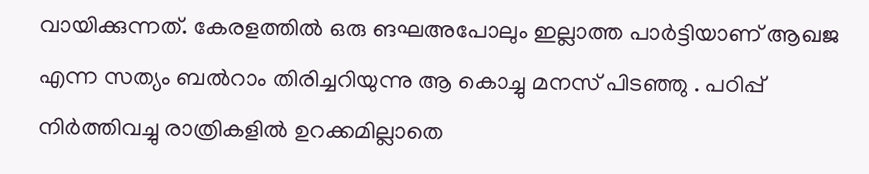വായിക്കുന്നത്. കേരളത്തില്‍ ഒരു ങഘഅപോലും ഇല്ലാത്ത പാര്‍ട്ടിയാണ് ആഖജ എന്ന സത്യം ബല്‍റാം തിരിച്ചറിയുന്നു ആ കൊച്ചു മനസ് പിടഞ്ഞു . പഠിപ്പ് നിര്‍ത്തിവച്ചു രാത്രികളില്‍ ഉറക്കമില്ലാതെ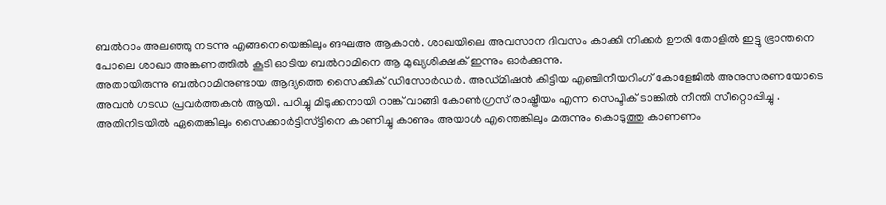ബല്‍റാം അലഞ്ഞു നടന്നു എങ്ങനെയെങ്കിലും ങഘഅ ആകാന്‍. ശാഖയിലെ അവസാന ദിവസം കാക്കി നിക്കര്‍ ഊരി തോളില്‍ ഇട്ടു ഭ്രാന്തനെ പോലെ ശാഖാ അങ്കണത്തില്‍ കൂടി ഓടിയ ബല്‍റാമിനെ ആ മുഖ്യശിക്ഷക് ഇന്നും ഓര്‍ക്കുന്നു.
അതായിരുന്നു ബല്‍റാമിനുണ്ടായ ആദ്യത്തെ സൈക്കിക് ഡിസോര്‍ഡര്‍. അഡ്മിഷന്‍ കിട്ടിയ എഞ്ചിനീയറിംഗ് കോളേജില്‍ അനുസരണയോടെ അവന്‍ ഗടഡ പ്രവര്‍ത്തകന്‍ ആയി. പഠിച്ചു മിടുക്കനായി റാങ്ക് വാങ്ങി കോണ്‍ഗ്രസ് രാഷ്ട്രീയം എന്ന സെപ്ടിക് ടാങ്കില്‍ നീന്തി സീറ്റൊപ്പിച്ചു . അതിനിടയില്‍ ഏതെങ്കിലും സൈക്കാര്‍ട്ടിസ്ട്ടിനെ കാണിച്ചു കാണും അയാള്‍ എന്തെങ്കിലും മരുന്നും കൊടുത്തു കാണണം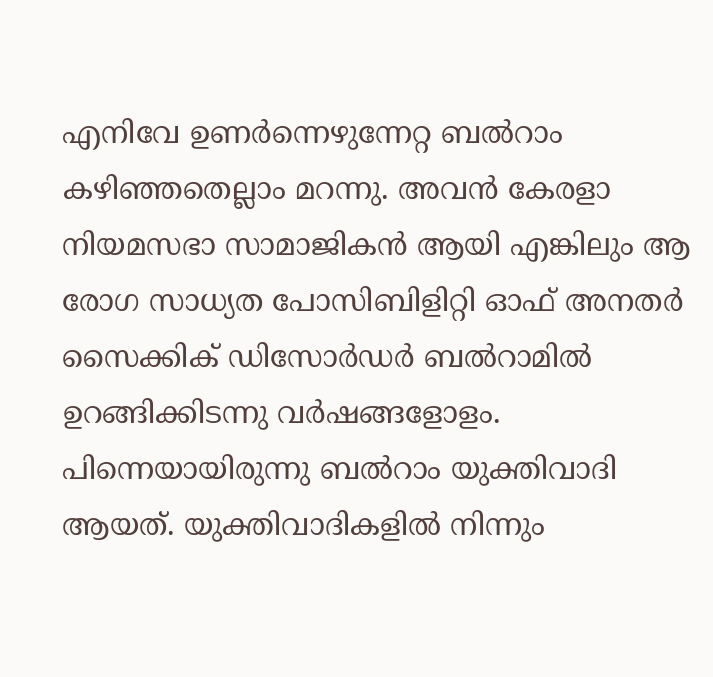എനിവേ ഉണര്‍ന്നെഴുന്നേറ്റ ബല്‍റാം കഴിഞ്ഞതെല്ലാം മറന്നു. അവന്‍ കേരളാ നിയമസഭാ സാമാജികന്‍ ആയി എങ്കിലും ആ രോഗ സാധ്യത പോസിബിളിറ്റി ഓഫ് അനതര്‍ സൈക്കിക് ഡിസോര്‍ഡര്‍ ബല്‍റാമില്‍ ഉറങ്ങിക്കിടന്നു വര്‍ഷങ്ങളോളം. പിന്നെയായിരുന്നു ബല്‍റാം യുക്തിവാദി ആയത്. യുക്തിവാദികളില്‍ നിന്നും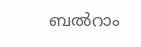ബല്‍റാം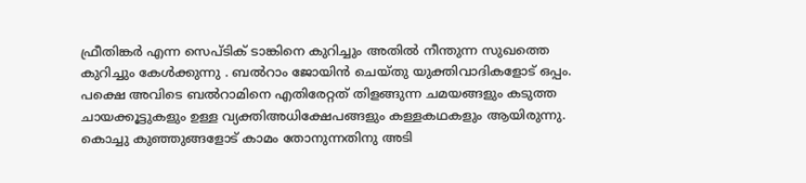ഫ്രീതിങ്കര്‍ എന്ന സെപ്ടിക് ടാങ്കിനെ കുറിച്ചും അതില്‍ നീന്തുന്ന സുഖത്തെ കുറിച്ചും കേള്‍ക്കുന്നു . ബല്‍റാം ജോയിന്‍ ചെയ്തു യുക്തിവാദികളോട് ഒപ്പം.
പക്ഷെ അവിടെ ബല്‍റാമിനെ എതിരേറ്റത് തിളങ്ങുന്ന ചമയങ്ങളും കടുത്ത ചായക്കൂട്ടുകളും ഉള്ള വ്യക്തിഅധിക്ഷേപങ്ങളും കള്ളകഥകളും ആയിരുന്നു. കൊച്ചു കുഞ്ഞുങ്ങളോട് കാമം തോനുന്നതിനു അടി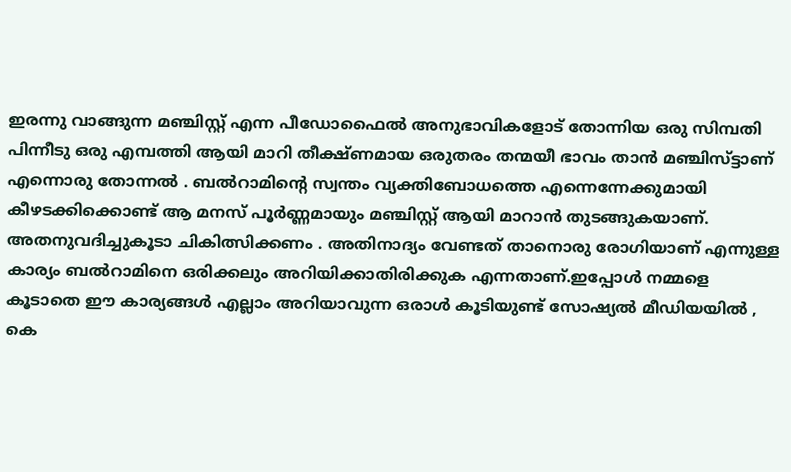ഇരന്നു വാങ്ങുന്ന മഞ്ചിസ്റ്റ് എന്ന പീഡോഫൈല്‍ അനുഭാവികളോട് തോന്നിയ ഒരു സിമ്പതി പിന്നീടു ഒരു എമ്പത്തി ആയി മാറി തീക്ഷ്ണമായ ഒരുതരം തന്മയീ ഭാവം താന്‍ മഞ്ചിസ്ട്ടാണ് എന്നൊരു തോന്നല്‍ . ബല്‍റാമിന്റെ സ്വന്തം വ്യക്തിബോധത്തെ എന്നെന്നേക്കുമായി കീഴടക്കിക്കൊണ്ട് ആ മനസ് പൂര്‍ണ്ണമായും മഞ്ചിസ്റ്റ് ആയി മാറാന്‍ തുടങ്ങുകയാണ്. അതനുവദിച്ചുകൂടാ ചികിത്സിക്കണം . അതിനാദ്യം വേണ്ടത് താനൊരു രോഗിയാണ് എന്നുള്ള കാര്യം ബല്‍റാമിനെ ഒരിക്കലും അറിയിക്കാതിരിക്കുക എന്നതാണ്.ഇപ്പോള്‍ നമ്മളെ കൂടാതെ ഈ കാര്യങ്ങള്‍ എല്ലാം അറിയാവുന്ന ഒരാള്‍ കൂടിയുണ്ട് സോഷ്യല്‍ മീഡിയയില്‍ , കെ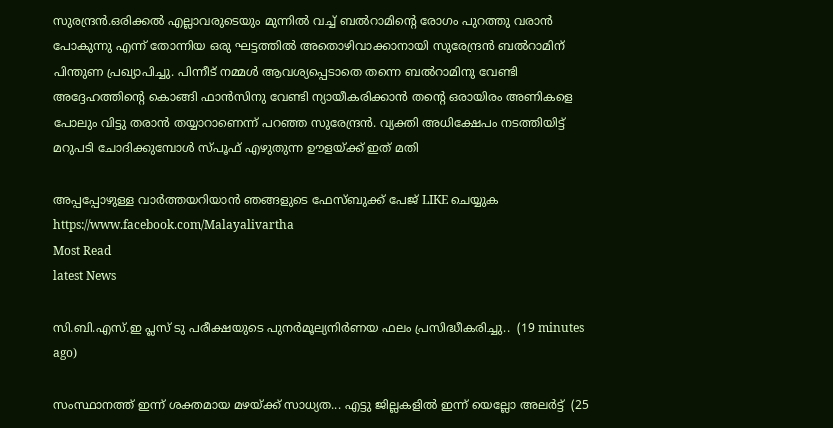സുരന്ദ്രന്‍.ഒരിക്കല്‍ എല്ലാവരുടെയും മുന്നില്‍ വച്ച് ബല്‍റാമിന്റെ രോഗം പുറത്തു വരാന്‍ പോകുന്നു എന്ന് തോന്നിയ ഒരു ഘട്ടത്തില്‍ അതൊഴിവാക്കാനായി സുരേന്ദ്രന്‍ ബല്‍റാമിന് പിന്തുണ പ്രഖ്യാപിച്ചു. പിന്നീട് നമ്മള്‍ ആവശ്യപ്പെടാതെ തന്നെ ബല്‍റാമിനു വേണ്ടി അദ്ദേഹത്തിന്റെ കൊങ്ങി ഫാന്‍സിനു വേണ്ടി ന്യായീകരിക്കാന്‍ തന്റെ ഒരായിരം അണികളെ പോലും വിട്ടു തരാന്‍ തയ്യാറാണെന്ന് പറഞ്ഞ സുരേന്ദ്രന്‍. വ്യക്തി അധിക്ഷേപം നടത്തിയിട്ട് മറുപടി ചോദിക്കുമ്പോള്‍ സ്പൂഫ് എഴുതുന്ന ഊളയ്ക്ക് ഇത് മതി

അപ്പപ്പോഴുള്ള വാര്‍ത്തയറിയാന്‍ ഞങ്ങളുടെ ഫേസ്‌ബുക്ക്‌ പേജ് LIKE ചെയ്യുക
https://www.facebook.com/Malayalivartha
Most Read
latest News

സി.ബി.എസ്.ഇ പ്ലസ് ടു പരീക്ഷയുടെ പുനർമൂല്യനിർണയ ഫലം പ്രസിദ്ധീകരിച്ചു..  (19 minutes ago)

സംസ്ഥാനത്ത് ഇന്ന് ശക്തമായ മഴയ്ക്ക് സാധ്യത... എട്ടു ജില്ലകളിൽ ഇന്ന് യെല്ലോ അലർട്ട്  (25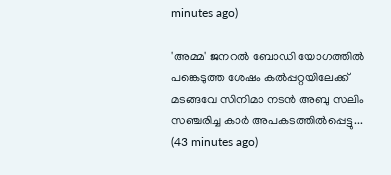minutes ago)

'അമ്മ' ജനറൽ ബോഡി യോഗത്തിൽ പങ്കെടുത്ത ശേഷം കൽപ്പറ്റയിലേക്ക് മടങ്ങവേ സിനിമാ നടൻ അബു സലിം സഞ്ചരിച്ച കാർ അപകടത്തിൽപ്പെട്ടു...  (43 minutes ago)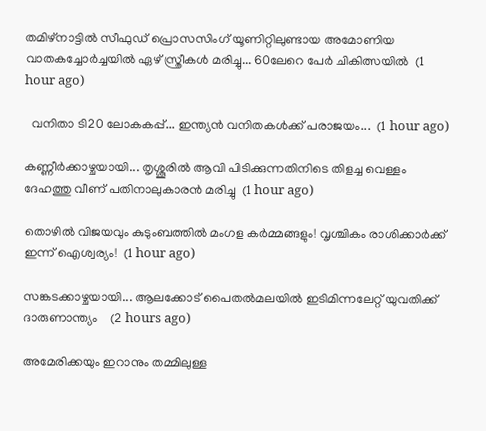തമിഴ്നാട്ടിൽ സീഫുഡ് പ്രൊസസിംഗ് യൂണിറ്റിലുണ്ടായ അമോണിയ വാതകച്ചോർച്ചയിൽ ഏഴ് സ്ത്രീകൾ മരിച്ചു... 60ലേറെ പേർ ചികിത്സയിൽ  (1 hour ago)

  വനിതാ ടി20 ലോകകപ്പ്... ഇന്ത്യൻ വനിതകൾക്ക് പരാജയം...  (1 hour ago)

കണ്ണീർക്കാഴ്ചയായി... തൃശ്ശൂരിൽ ആവി പിടിക്കുന്നതിനിടെ തിളച്ച വെള്ളം ദേഹത്തു വീണ് പതിനാലുകാരൻ മരിച്ചു  (1 hour ago)

തൊഴിൽ വിജയവും കുടുംബത്തിൽ മംഗള കർമ്മങ്ങളും! വൃശ്ചികം രാശിക്കാർക്ക് ഇന്ന് ഐശ്വര്യം!  (1 hour ago)

സങ്കടക്കാഴ്ചയായി... ആലക്കോട് പൈതൽമലയിൽ ഇടിമിന്നലേറ്റ് യുവതിക്ക് ദാരുണാന്ത്യം‌    (2 hours ago)

അമേരിക്കയും ഇറാനും തമ്മിലുള്ള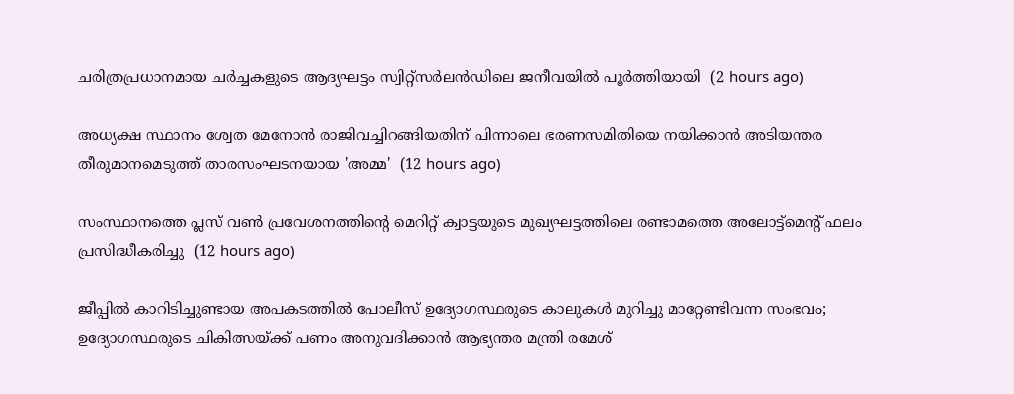ചരിത്രപ്രധാനമായ ചർച്ചകളുടെ ആദ്യഘട്ടം സ്വിറ്റ്സർലൻഡിലെ ജനീവയിൽ പൂർത്തിയായി  (2 hours ago)

അധ്യക്ഷ സ്ഥാനം ശ്വേത മേനോൻ രാജിവച്ചിറങ്ങിയതിന് പിന്നാലെ ഭരണസമിതിയെ നയിക്കാൻ അടിയന്തര തീരുമാനമെടുത്ത് താരസംഘടനയായ 'അമ്മ'  (12 hours ago)

സംസ്ഥാനത്തെ പ്ലസ് വൺ പ്രവേശനത്തിന്റെ മെറിറ്റ് ക്വാട്ടയുടെ മുഖ്യഘട്ടത്തിലെ രണ്ടാമത്തെ അലോട്ട്മെൻ്റ് ഫലം പ്രസിദ്ധീകരിച്ചു  (12 hours ago)

ജീപ്പിൽ കാറിടിച്ചുണ്ടായ അപകടത്തിൽ പോലീസ് ഉദ്യോഗസ്ഥരുടെ കാലുകൾ മുറിച്ചു മാറ്റേണ്ടിവന്ന സംഭവം; ഉദ്യോഗസ്ഥരുടെ ചികിത്സയ്ക്ക് പണം അനുവദിക്കാൻ ആഭ്യന്തര മന്ത്രി രമേശ്‌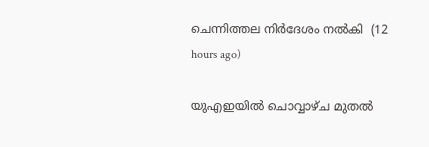ചെന്നിത്തല നിർദേശം നൽകി  (12 hours ago)

യുഎഇയിൽ ചൊവ്വാഴ്ച മുതൽ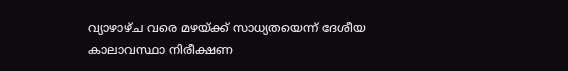വ്യാഴാഴ്ച വരെ മഴയ്ക്ക് സാധ്യതയെന്ന് ദേശീയ കാലാവസ്ഥാ നിരീക്ഷണ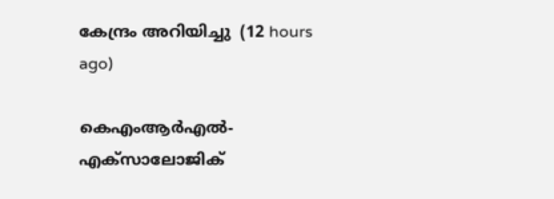കേന്ദ്രം അറിയിച്ചു  (12 hours ago)

കെഎംആർഎൽ-എക്‌സാലോജിക്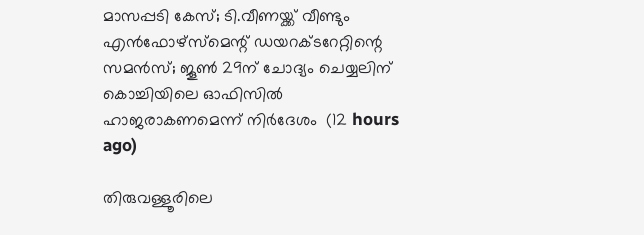മാസപ്പടി കേസ്; ടി.വീണയ്ക്ക് വീണ്ടും എൻഫോഴ്സ്മെന്റ് ഡയറക്ടറേറ്റിന്റെ സമൻസ്; ജൂൺ 29ന് ചോദ്യം ചെയ്യലിന് കൊച്ചിയിലെ ഓഫിസിൽ ഹാജരാകണമെന്ന് നിർദേശം  (12 hours ago)

തിരുവള്ളൂരിലെ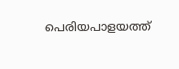പെരിയപാളയത്ത്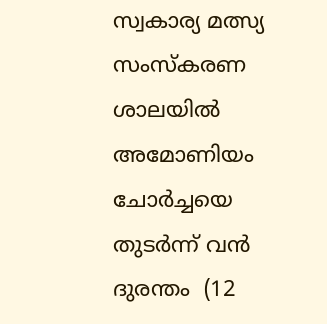സ്വകാര്യ മത്സ്യ സംസ്കരണ ശാലയിൽ അമോണിയം ചോർച്ചയെ തുടർന്ന് വൻ ദുരന്തം  (12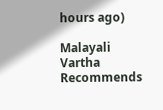hours ago)

Malayali Vartha Recommends